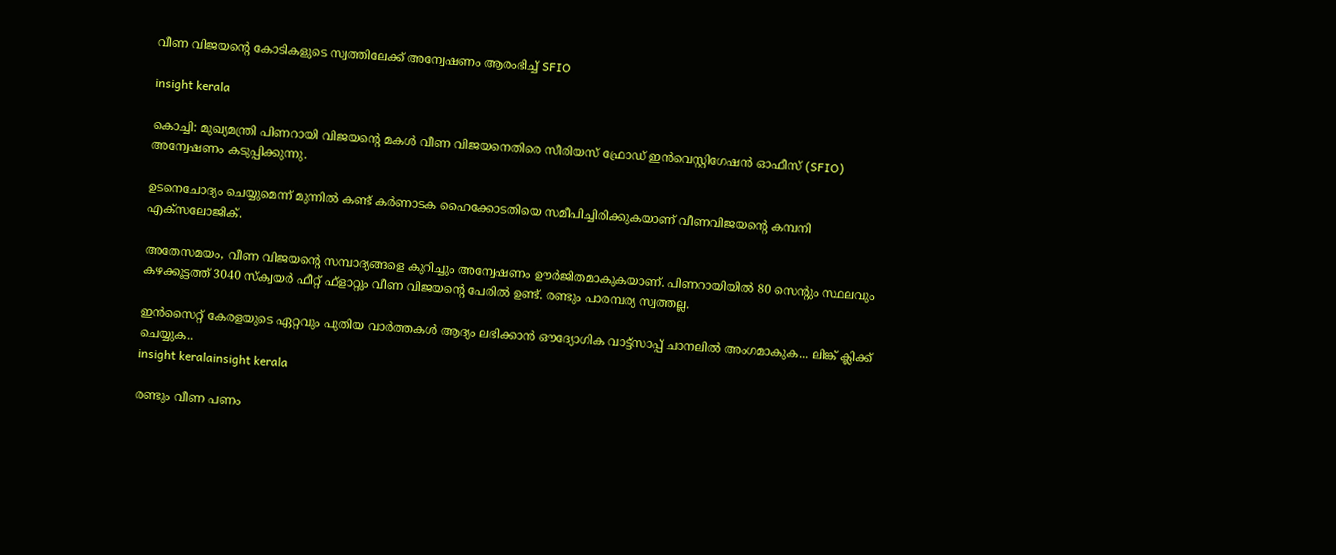വീണ വിജയന്റെ കോടികളുടെ സ്വത്തിലേക്ക് അന്വേഷണം ആരംഭിച്ച് SFIO

insight kerala

കൊച്ചി: മുഖ്യമന്ത്രി പിണറായി വിജയന്റെ മകള്‍ വീണ വിജയനെതിരെ സീരിയസ് ഫ്രോഡ് ഇന്‍വെസ്റ്റിഗേഷന്‍ ഓഫീസ് (SFIO) അന്വേഷണം കടുപ്പിക്കുന്നു.

ഉടനെചോദ്യം ചെയ്യുമെന്ന് മുന്നില്‍ കണ്ട് കര്‍ണാടക ഹൈക്കോടതിയെ സമീപിച്ചിരിക്കുകയാണ് വീണവിജയന്റെ കമ്പനി എക്‌സലോജിക്.

അതേസമയം, വീണ വിജയന്റെ സമ്പാദ്യങ്ങളെ കുറിച്ചും അന്വേഷണം ഊര്‍ജിതമാകുകയാണ്. പിണറായിയില്‍ 80 സെന്റും സ്ഥലവും കഴക്കൂട്ടത്ത് 3040 സ്‌ക്വയര്‍ ഫീറ്റ് ഫ്‌ളാറ്റും വീണ വിജയന്റെ പേരില്‍ ഉണ്ട്. രണ്ടും പാരമ്പര്യ സ്വത്തല്ല.

ഇൻസൈറ്റ് കേരളയുടെ ഏറ്റവും പുതിയ വാർത്തകൾ ആദ്യം ലഭിക്കാൻ ഔദ്യോഗിക വാട്ട്‌സാപ്പ് ചാനലിൽ അംഗമാകുക... ലിങ്ക് ക്ലിക്ക് ചെയ്യുക..
insight keralainsight kerala

രണ്ടും വീണ പണം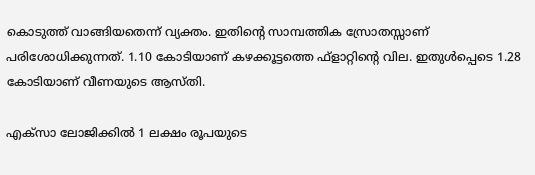കൊടുത്ത് വാങ്ങിയതെന്ന് വ്യക്തം. ഇതിന്റെ സാമ്പത്തിക സ്രോതസ്സാണ് പരിശോധിക്കുന്നത്. 1.10 കോടിയാണ് കഴക്കൂട്ടത്തെ ഫ്‌ളാറ്റിന്റെ വില. ഇതുള്‍പ്പെടെ 1.28 കോടിയാണ് വീണയുടെ ആസ്തി.

എക്‌സാ ലോജിക്കില്‍ 1 ലക്ഷം രൂപയുടെ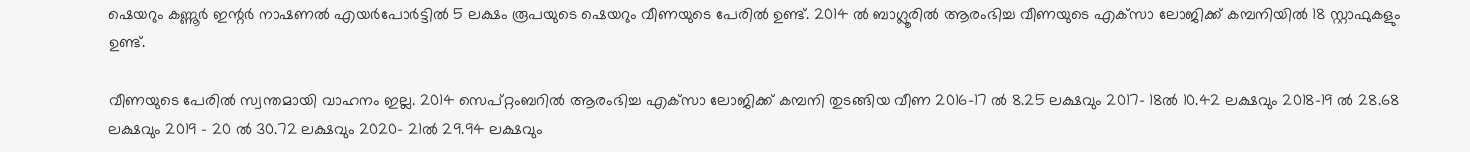ഷെയറും കണ്ണൂര്‍ ഇന്റര്‍ നാഷണല്‍ എയര്‍പോര്‍ട്ടില്‍ 5 ലക്ഷം രൂപയുടെ ഷെയറും വീണയുടെ പേരില്‍ ഉണ്ട്. 2014 ല്‍ ബാഗ്ലൂരില്‍ ആരംഭിച്ച വീണയുടെ എക്‌സാ ലോജിക്ക് കമ്പനിയില്‍ 18 സ്റ്റാഫുകളും ഉണ്ട്.

വീണയുടെ പേരില്‍ സ്വന്തമായി വാഹനം ഇല്ല. 2014 സെപ്റ്റംബറില്‍ ആരംഭിച്ച എക്‌സാ ലോജിക്ക് കമ്പനി തുടങ്ങിയ വീണ 2016-17 ല്‍ 8.25 ലക്ഷവും 2017- 18ല്‍ 10.42 ലക്ഷവും 2018-19 ല്‍ 28.68 ലക്ഷവും 2019 – 20 ല്‍ 30.72 ലക്ഷവും 2020- 21ല്‍ 29.94 ലക്ഷവും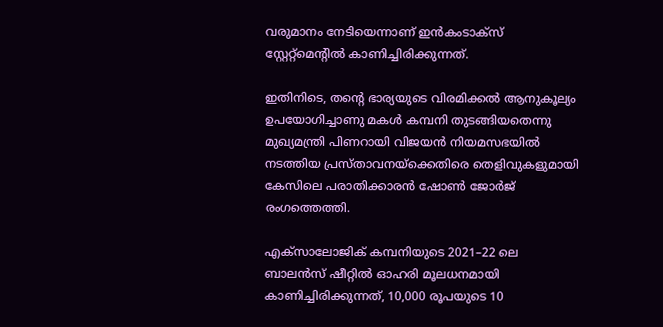വരുമാനം നേടിയെന്നാണ് ഇന്‍കംടാക്‌സ് സ്റ്റേറ്റ്‌മെന്റില്‍ കാണിച്ചിരിക്കുന്നത്.

ഇതിനിടെ, തന്റെ ഭാര്യയുടെ വിരമിക്കൽ ആനുകൂല്യം ഉപയോഗിച്ചാണു മകൾ കമ്പനി തുടങ്ങിയതെന്നു മുഖ്യമന്ത്രി പിണറായി വിജയൻ നിയമസഭയിൽ നടത്തിയ പ്രസ്താവനയ്ക്കെതിരെ തെളിവുകളുമായി കേസിലെ പരാതിക്കാരൻ ഷോൺ ജോർജ് രംഗത്തെത്തി.

എക്സാലോജിക് കമ്പനിയുടെ 2021–22 ലെ ബാലൻസ് ഷീറ്റിൽ ഓഹരി മൂലധനമായി കാണിച്ചിരിക്കുന്നത്, 10,000 രൂപയുടെ 10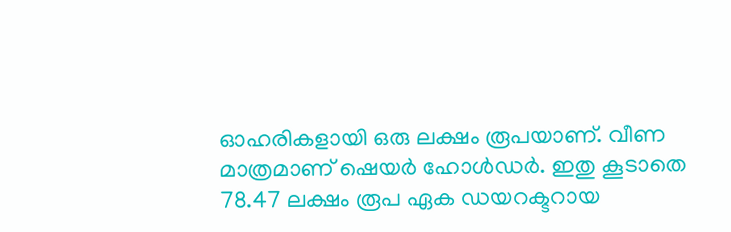ഓഹരികളായി ഒരു ലക്ഷം രൂപയാണ്. വീണ മാത്രമാണ് ഷെയർ ഹോൾഡർ. ഇതു കൂടാതെ 78.47 ലക്ഷം രൂപ ഏക ഡയറക്ടറായ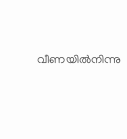വീണയിൽനിന്നു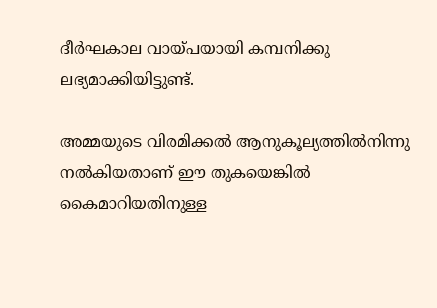ദീർഘകാല വായ്പയായി കമ്പനിക്കു ലഭ്യമാക്കിയിട്ടുണ്ട്.

അമ്മയുടെ വിരമിക്കൽ ആനുകൂല്യത്തിൽനിന്നു നൽകിയതാണ് ഈ തുകയെങ്കിൽ കൈമാറിയതിനുള്ള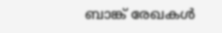ബാങ്ക് രേഖകൾ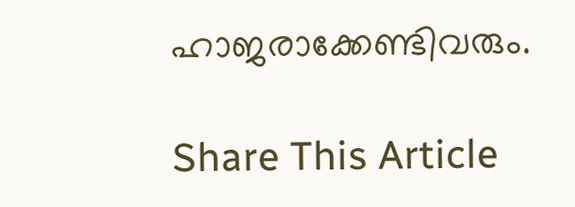ഹാജരാക്കേണ്ടിവരും.

Share This Article